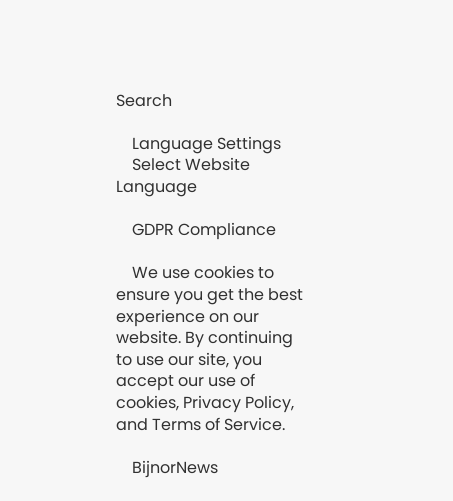Search

    Language Settings
    Select Website Language

    GDPR Compliance

    We use cookies to ensure you get the best experience on our website. By continuing to use our site, you accept our use of cookies, Privacy Policy, and Terms of Service.

    BijnorNews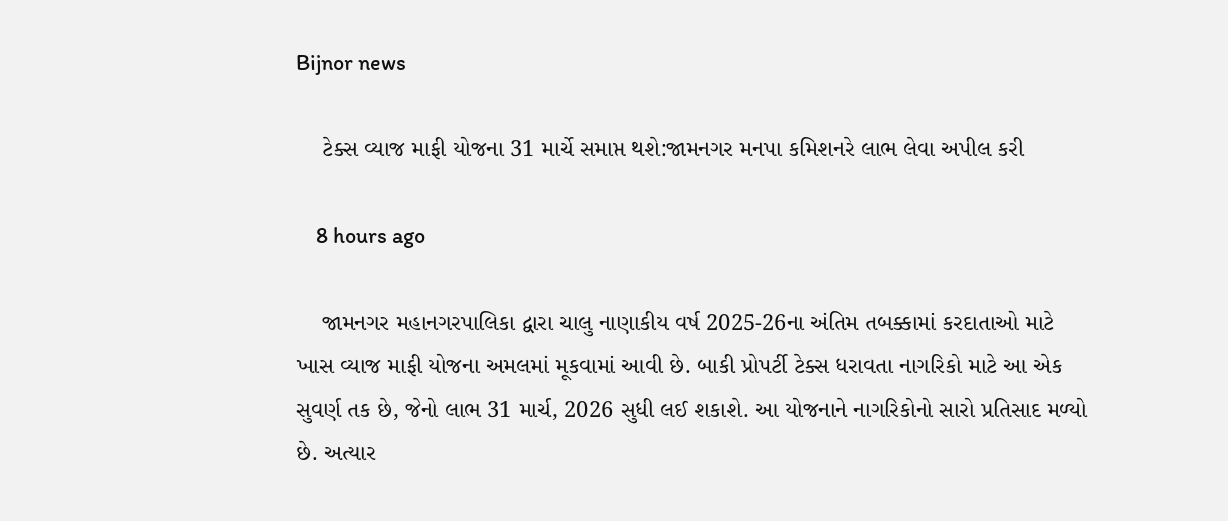Bijnor news

    ટેક્સ વ્યાજ માફી યોજના 31 માર્ચે સમાપ્ત થશે:જામનગર મનપા કમિશનરે લાભ લેવા અપીલ કરી

    8 hours ago

    જામનગર મહાનગરપાલિકા દ્વારા ચાલુ નાણાકીય વર્ષ 2025-26ના અંતિમ તબક્કામાં કરદાતાઓ માટે ખાસ વ્યાજ માફી યોજના અમલમાં મૂકવામાં આવી છે. બાકી પ્રોપર્ટી ટેક્સ ધરાવતા નાગરિકો માટે આ એક સુવર્ણ તક છે, જેનો લાભ 31 માર્ચ, 2026 સુધી લઈ શકાશે. આ યોજનાને નાગરિકોનો સારો પ્રતિસાદ મળ્યો છે. અત્યાર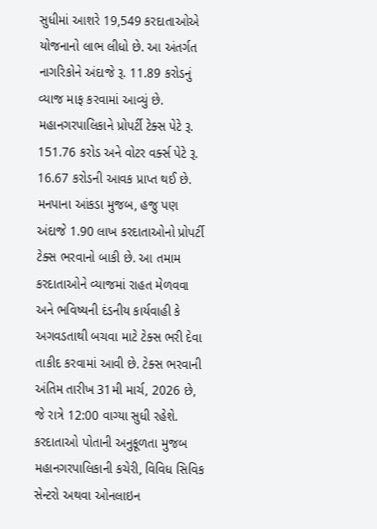સુધીમાં આશરે 19,549 કરદાતાઓએ યોજનાનો લાભ લીધો છે. આ અંતર્ગત નાગરિકોને અંદાજે રૂ. 11.89 કરોડનું વ્યાજ માફ કરવામાં આવ્યું છે. મહાનગરપાલિકાને પ્રોપર્ટી ટેક્સ પેટે રૂ. 151.76 કરોડ અને વોટર વર્ક્સ પેટે રૂ. 16.67 કરોડની આવક પ્રાપ્ત થઈ છે. મનપાના આંકડા મુજબ, હજુ પણ અંદાજે 1.90 લાખ કરદાતાઓનો પ્રોપર્ટી ટેક્સ ભરવાનો બાકી છે. આ તમામ કરદાતાઓને વ્યાજમાં રાહત મેળવવા અને ભવિષ્યની દંડનીય કાર્યવાહી કે અગવડતાથી બચવા માટે ટેક્સ ભરી દેવા તાકીદ કરવામાં આવી છે. ટેક્સ ભરવાની અંતિમ તારીખ 31મી માર્ચ, 2026 છે, જે રાત્રે 12:00 વાગ્યા સુધી રહેશે. કરદાતાઓ પોતાની અનુકૂળતા મુજબ મહાનગરપાલિકાની કચેરી, વિવિધ સિવિક સેન્ટરો અથવા ઓનલાઇન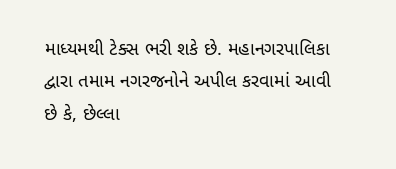માધ્યમથી ટેક્સ ભરી શકે છે. મહાનગરપાલિકા દ્વારા તમામ નગરજનોને અપીલ કરવામાં આવી છે કે, છેલ્લા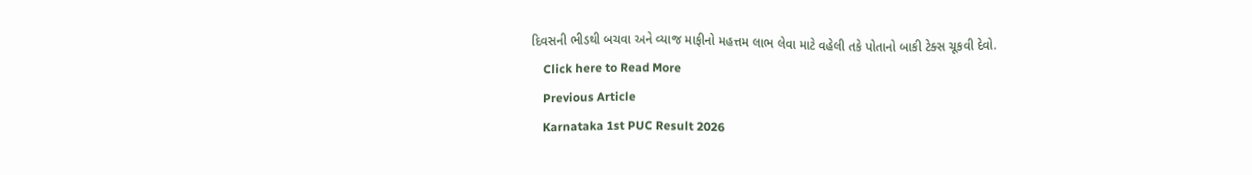દિવસની ભીડથી બચવા અને વ્યાજ માફીનો મહત્તમ લાભ લેવા માટે વહેલી તકે પોતાનો બાકી ટેક્સ ચૂકવી દેવો.
    Click here to Read More
    Previous Article
    Karnataka 1st PUC Result 2026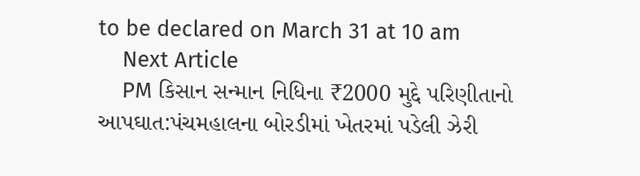to be declared on March 31 at 10 am
    Next Article
    PM કિસાન સન્માન નિધિના ₹2000 મુદ્દે પરિણીતાનો આપઘાત:પંચમહાલના બોરડીમાં ખેતરમાં પડેલી ઝેરી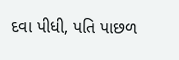દવા પીધી, પતિ પાછળ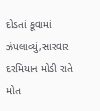દોડતાં કૂવામાં ઝંપલાવ્યું,સારવાર દરમિયાન મોડી રાતે મોત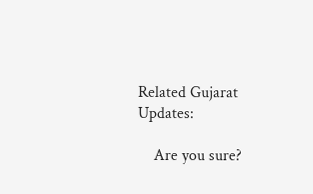Related Gujarat Updates:

    Are you sure?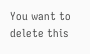You want to delete this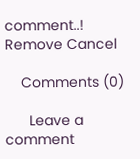comment..! Remove Cancel

    Comments (0)

      Leave a comment